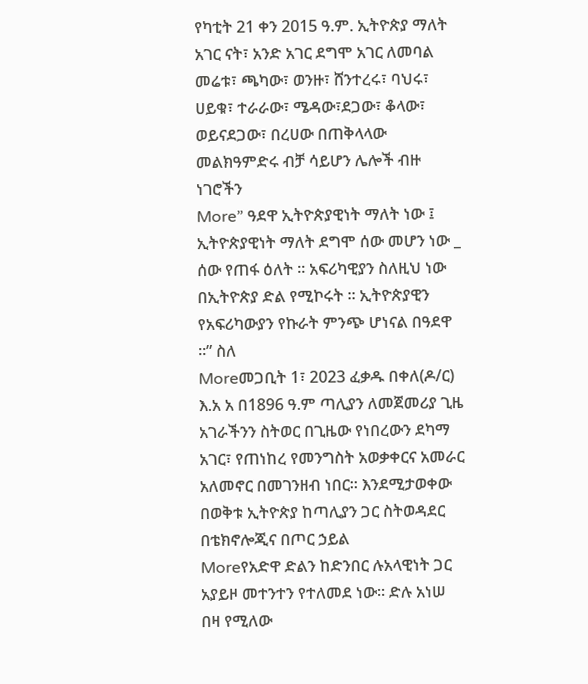የካቲት 21 ቀን 2015 ዓ.ም. ኢትዮጵያ ማለት አገር ናት፣ አንድ አገር ደግሞ አገር ለመባል መሬቱ፣ ጫካው፣ ወንዙ፣ ሸንተረሩ፣ ባህሩ፣ ሀይቁ፣ ተራራው፣ ሜዳው፣ደጋው፣ ቆላው፣ ወይናደጋው፣ በረሀው በጠቅላላው መልክዓምድሩ ብቻ ሳይሆን ሌሎች ብዙ ነገሮችን
More” ዓደዋ ኢትዮጵያዊነት ማለት ነው ፤ ኢትዮጵያዊነት ማለት ደግሞ ሰው መሆን ነው _ ሰው የጠፋ ዕለት ። አፍሪካዊያን ስለዚህ ነው በኢትዮጵያ ድል የሚኮሩት ። ኢትዮጵያዊን የአፍሪካውያን የኩራት ምንጭ ሆነናል በዓደዋ ።” ስለ
Moreመጋቢት 1፣ 2023 ፈቃዱ በቀለ(ዶ/ር) እ.አ አ በ1896 ዓ.ም ጣሊያን ለመጀመሪያ ጊዜ አገራችንን ስትወር በጊዜው የነበረውን ደካማ አገር፣ የጠነከረ የመንግስት አወቃቀርና አመራር አለመኖር በመገንዘብ ነበር። እንደሚታወቀው በወቅቱ ኢትዮጵያ ከጣሊያን ጋር ስትወዳደር በቴክኖሎጂና በጦር ኃይል
Moreየአድዋ ድልን ከድንበር ሉአላዊነት ጋር አያይዞ መተንተን የተለመደ ነው። ድሉ አነሠ በዛ የሚለው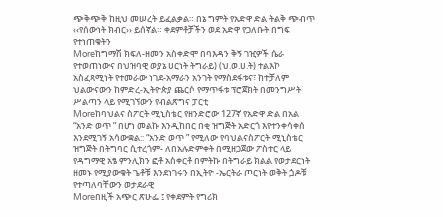ጭቅጭቅ ከዚህ መሠረት ይፈልቃል። በኔ ግምት የአድዋ ድል ትልቅ ጭብጥ ‹‹የሰውነት ክብር›› ይሰኛል። ቀደምቶቻችን ወደ አድዋ የጋለቡት በግፍ የተነጠቁትን
Moreከግማሽ ክፍለ-ዘመን አስቀድሞ በባእዳን ቅኝ ገዢዎች ሴራ የተወጠነውና በህዝባዊ ወያኔ ሀርነት ትግራይ) (ህ.ወ.ሀ.ት) ተልእኮ አስፈጻሚነት የተመራው ነገደ-አማራን አንገት የማስደፋቱና፣ ከተቻለም ህልውናውን ከምድረ-ኢትዮጵያ ጨርሶ የማጥፋቱ ፕሮጀክት በመንግሥት ሥልጣን ላይ የሚገኘውን የብልጽግና ፓርቲ
Moreከባህልና ስፖርት ሚኒስቴር የዘንድሮው 127ኛ የአድዋ ድል በአል “አንድ ወጥ ” በሆነ መልኩ እንዲከበር በቂ ዝግጅት አድርጎ እየተንቀሳቀሰ እንደሚገኝ አሳውቋል:: “አንድ ወጥ ” የሚለው የባህልናስፖርት ሚኒስቴር ዝግጅት በትግባር ሲተረጎም- ለበአሉድምቀት በሚዘጋጀው ፖስተር ላይ የዳግማዊ አፄ ምንሊክን ፎቶ አስቀርቶ በምትኩ በትግራይ ክልል የወታደርነት ዘመኑ የሚያውቁት ጌቶቹ እንደነገሩን በኢትዮ -ኤርትራ ጦርነት ወቅት ጏዶቹ የተጣለባቸውን ወታደራዊ
Moreበዚች አጭር ጽሁፌ ፤ የቀደምት የግሪክ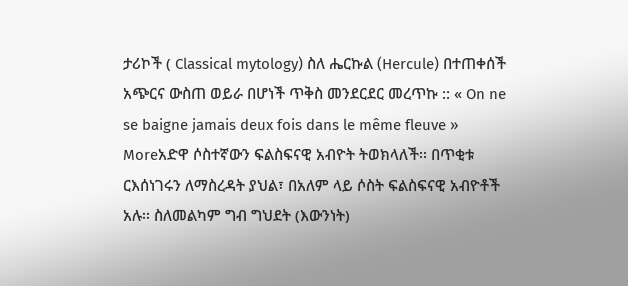ታሪኮች ( Classical mytology) ስለ ሔርኩል (Hercule) በተጠቀሰች አጭርና ውስጠ ወይራ በሆነች ጥቅስ መንደርደር መረጥኩ :: « On ne se baigne jamais deux fois dans le même fleuve »
Moreአድዋ ሶስተኛውን ፍልስፍናዊ አብዮት ትወክላለች፡፡ በጥቂቱ ርእሰነገሩን ለማስረዳት ያህል፣ በአለም ላይ ሶስት ፍልስፍናዊ አብዮቶች አሉ፡፡ ስለመልካም ግብ ግህደት (እውንነት)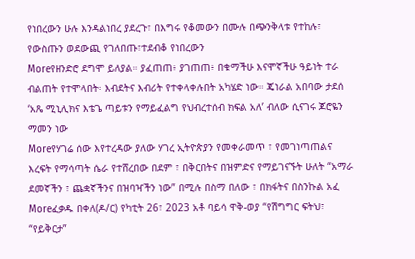የነበረውን ሁሉ እንዳልነበረ ያደረጉ፣ በእግሩ የቆመውን በሙሉ በጭንቅላቱ የተከሉ፣ የውስጡን ወደውጪ የገለበጡ፣ተደብቆ የነበረውን
Moreየዘንድሮ ደግሞ ይለያል። ያፈጠጠ፥ ያገጠጠ፥ በቁማችሁ እናሞኛችሁ ዓይነት ተራ ብልጠት የተሞላበት፡ እብደትና እብሪት የተቀላቀሉበት አካሄድ ነው። ጄነራል አበባው ታደሰ ‘አጼ ሚኒሊክና እቴጌ ጣይቱን የማይፈልግ የህብረተሰብ ክፍል አለ’ ብለው ሲናገሩ ጆሮዬን ማመን ነው
Moreየሃገሬ ሰው እየተረዳው ያለው ሃገረ ኢትዮጵያን የመቀራመጥ ፣ የመገነጣጠልና እረፍት የማሳጣት ሴራ የተሸረበው በደም ፣ በቅርበትና በዝምድና የማይገናኙት ሁለት “አማራ ደመኛችን ፣ ጨቋኛችንና በዝባዣችን ነው” በሚሉ በስማ በለው ፣ በክፋትና በስንኩል አፈ
Moreፈቃዱ በቀለ(ዶ/ር) የካቲት 26፣ 2023 አቶ ባይሳ ዋቅ-ወያ “የሽግግር ፍትህ፣ “የይቅርታ”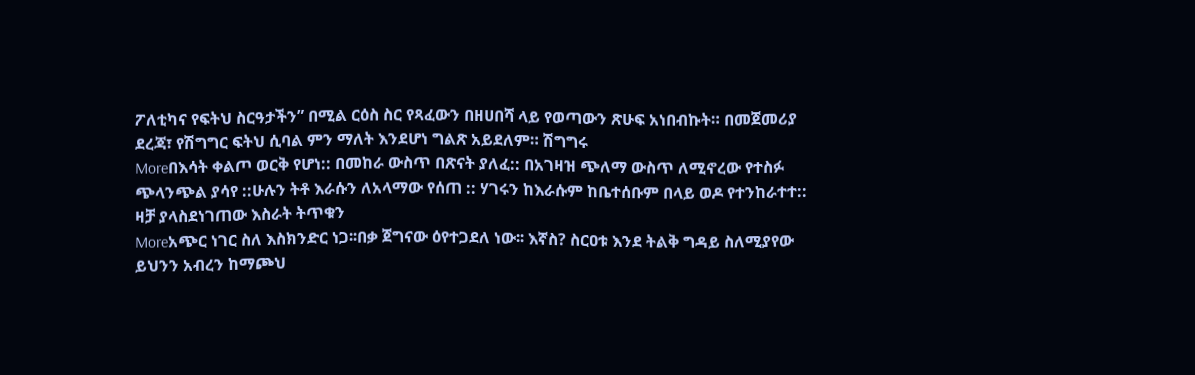ፖለቲካና የፍትህ ስርዓታችን” በሚል ርዕስ ስር የጻፈውን በዘሀበሻ ላይ የወጣውን ጽሁፍ አነበብኩት። በመጀመሪያ ደረጃ፣ የሽግግር ፍትህ ሲባል ምን ማለት እንደሆነ ግልጽ አይደለም። ሽግግሩ
Moreበእሳት ቀልጦ ወርቅ የሆነ:: በመከራ ውስጥ በጽናት ያለፈ:: በአገዛዝ ጭለማ ውስጥ ለሚኖረው የተስፉ ጭላንጭል ያሳየ ::ሁሉን ትቶ እራሱን ለአላማው የሰጠ :: ሃገሩን ከእራሱም ከቤተሰቡም በላይ ወዶ የተንከራተተ:: ዛቻ ያላስደነገጠው እስራት ትጥቁን
Moreአጭር ነገር ስለ እስክንድር ነጋ፡፡በቃ ጀግናው ዕየተጋደለ ነው፡፡ እኛስ? ስርዐቱ እንደ ትልቅ ግዳይ ስለሚያየው ይህንን አብረን ከማጮህ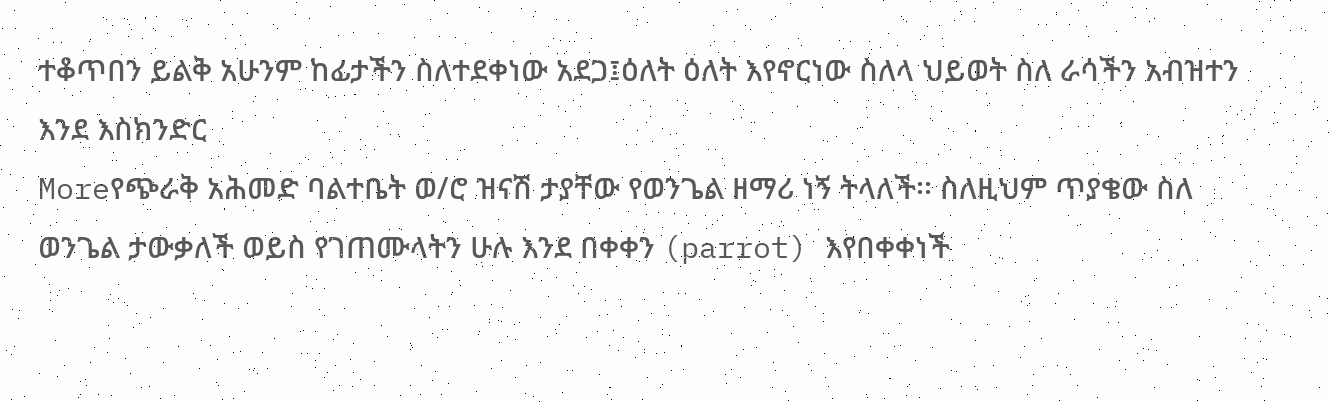ተቆጥበን ይልቅ አሁንም ከፊታችን ስለተደቀነው አደጋ፤ዕለት ዕለት እየኖርነው ስለላ ህይወት ስለ ራሳችን አብዝተን እንደ እስክንድር
Moreየጭራቅ አሕመድ ባልተቤት ወ/ሮ ዝናሽ ታያቸው የወንጌል ዘማሪ ነኝ ትላለች፡፡ ስለዚህም ጥያቄው ስለ ወንጌል ታውቃለች ወይስ የገጠሙላትን ሁሉ እንደ በቀቀን (parrot) እየበቀቀነች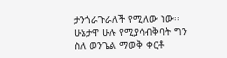ታንጎራጉራለች የሚለው ነው፡፡ ሁኔታዋ ሁሉ የሚያሳብቅባት ግን ስለ ወንጌል ማወቅ ቀርቶ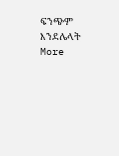ፍንጭም እንደሌላት
More